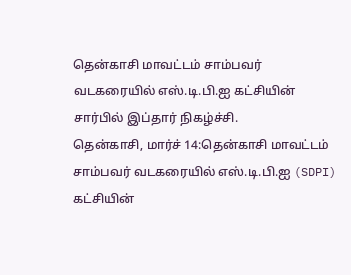தென்காசி மாவட்டம் சாம்பவர் வடகரையில் எஸ்.டி.பி.ஐ கட்சியின் சார்பில் இப்தார் நிகழ்ச்சி.
தென்காசி, மார்ச் 14:தென்காசி மாவட்டம் சாம்பவர் வடகரையில் எஸ்.டி.பி.ஐ (SDPI) கட்சியின்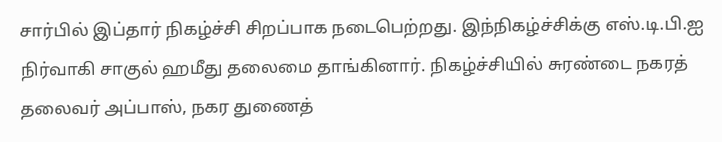சார்பில் இப்தார் நிகழ்ச்சி சிறப்பாக நடைபெற்றது. இந்நிகழ்ச்சிக்கு எஸ்.டி.பி.ஐ நிர்வாகி சாகுல் ஹமீது தலைமை தாங்கினார். நிகழ்ச்சியில் சுரண்டை நகரத் தலைவர் அப்பாஸ், நகர துணைத்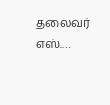தலைவர் எஸ்.…